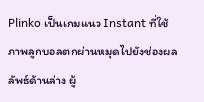Plinko เป็นเกมแนว Instant ที่ใช้ภาพลูกบอลตกผ่านหมุดไปยังช่องผลลัพธ์ด้านล่าง ผู้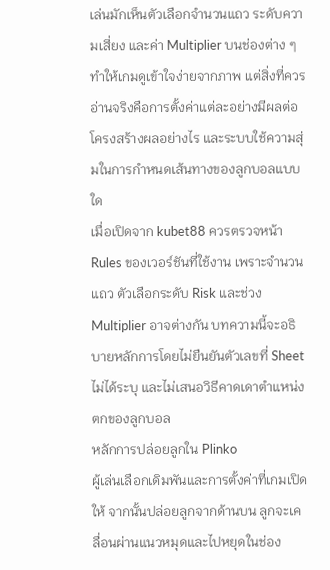เล่นมักเห็นตัวเลือกจำนวนแถว ระดับความเสี่ยง และค่า Multiplier บนช่องต่าง ๆ ทำให้เกมดูเข้าใจง่ายจากภาพ แต่สิ่งที่ควรอ่านจริงคือการตั้งค่าแต่ละอย่างมีผลต่อโครงสร้างผลอย่างไร และระบบใช้ความสุ่มในการกำหนดเส้นทางของลูกบอลแบบใด
เมื่อเปิดจาก kubet88 ควรตรวจหน้า Rules ของเวอร์ชันที่ใช้งาน เพราะจำนวนแถว ตัวเลือกระดับ Risk และช่วง Multiplier อาจต่างกัน บทความนี้จะอธิบายหลักการโดยไม่ยืนยันตัวเลขที่ Sheet ไม่ได้ระบุ และไม่เสนอวิธีคาดเดาตำแหน่งตกของลูกบอล
หลักการปล่อยลูกใน Plinko
ผู้เล่นเลือกเดิมพันและการตั้งค่าที่เกมเปิดให้ จากนั้นปล่อยลูกจากด้านบน ลูกจะเคลื่อนผ่านแนวหมุดและไปหยุดในช่อง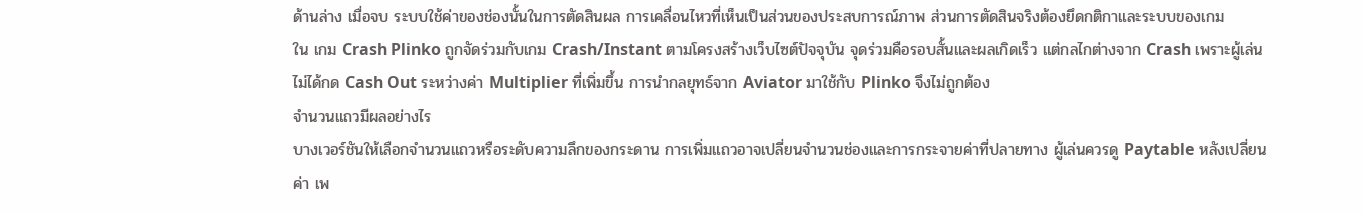ด้านล่าง เมื่อจบ ระบบใช้ค่าของช่องนั้นในการตัดสินผล การเคลื่อนไหวที่เห็นเป็นส่วนของประสบการณ์ภาพ ส่วนการตัดสินจริงต้องยึดกติกาและระบบของเกม
ใน เกม Crash Plinko ถูกจัดร่วมกับเกม Crash/Instant ตามโครงสร้างเว็บไซต์ปัจจุบัน จุดร่วมคือรอบสั้นและผลเกิดเร็ว แต่กลไกต่างจาก Crash เพราะผู้เล่นไม่ได้กด Cash Out ระหว่างค่า Multiplier ที่เพิ่มขึ้น การนำกลยุทธ์จาก Aviator มาใช้กับ Plinko จึงไม่ถูกต้อง
จำนวนแถวมีผลอย่างไร
บางเวอร์ชันให้เลือกจำนวนแถวหรือระดับความลึกของกระดาน การเพิ่มแถวอาจเปลี่ยนจำนวนช่องและการกระจายค่าที่ปลายทาง ผู้เล่นควรดู Paytable หลังเปลี่ยนค่า เพ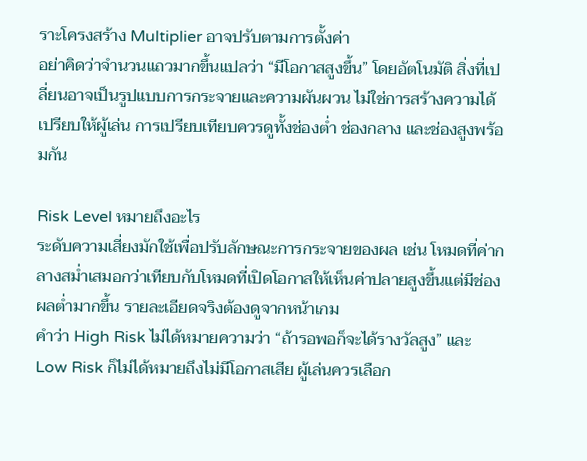ราะโครงสร้าง Multiplier อาจปรับตามการตั้งค่า
อย่าคิดว่าจำนวนแถวมากขึ้นแปลว่า “มีโอกาสสูงขึ้น” โดยอัตโนมัติ สิ่งที่เปลี่ยนอาจเป็นรูปแบบการกระจายและความผันผวน ไม่ใช่การสร้างความได้เปรียบให้ผู้เล่น การเปรียบเทียบควรดูทั้งช่องต่ำ ช่องกลาง และช่องสูงพร้อมกัน

Risk Level หมายถึงอะไร
ระดับความเสี่ยงมักใช้เพื่อปรับลักษณะการกระจายของผล เช่น โหมดที่ค่ากลางสม่ำเสมอกว่าเทียบกับโหมดที่เปิดโอกาสให้เห็นค่าปลายสูงขึ้นแต่มีช่องผลต่ำมากขึ้น รายละเอียดจริงต้องดูจากหน้าเกม
คำว่า High Risk ไม่ได้หมายความว่า “ถ้ารอพอก็จะได้รางวัลสูง” และ Low Risk ก็ไม่ได้หมายถึงไม่มีโอกาสเสีย ผู้เล่นควรเลือก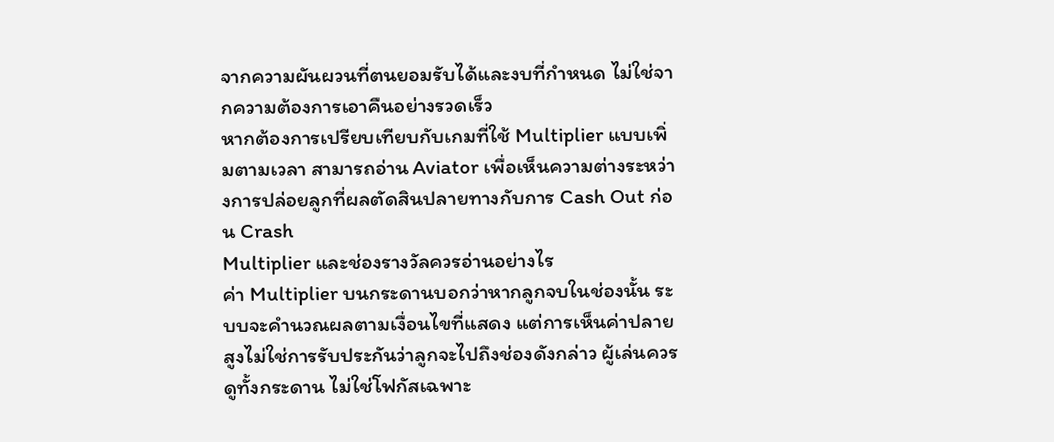จากความผันผวนที่ตนยอมรับได้และงบที่กำหนด ไม่ใช่จากความต้องการเอาคืนอย่างรวดเร็ว
หากต้องการเปรียบเทียบกับเกมที่ใช้ Multiplier แบบเพิ่มตามเวลา สามารถอ่าน Aviator เพื่อเห็นความต่างระหว่างการปล่อยลูกที่ผลตัดสินปลายทางกับการ Cash Out ก่อน Crash
Multiplier และช่องรางวัลควรอ่านอย่างไร
ค่า Multiplier บนกระดานบอกว่าหากลูกจบในช่องนั้น ระบบจะคำนวณผลตามเงื่อนไขที่แสดง แต่การเห็นค่าปลายสูงไม่ใช่การรับประกันว่าลูกจะไปถึงช่องดังกล่าว ผู้เล่นควรดูทั้งกระดาน ไม่ใช่โฟกัสเฉพาะ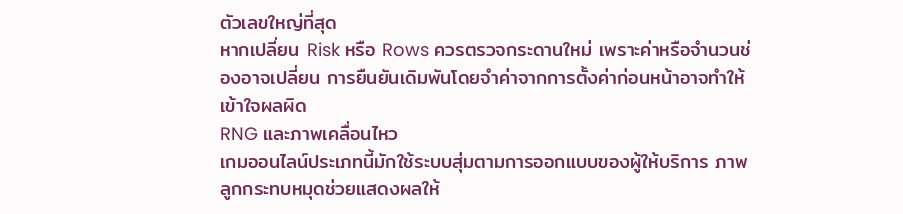ตัวเลขใหญ่ที่สุด
หากเปลี่ยน Risk หรือ Rows ควรตรวจกระดานใหม่ เพราะค่าหรือจำนวนช่องอาจเปลี่ยน การยืนยันเดิมพันโดยจำค่าจากการตั้งค่าก่อนหน้าอาจทำให้เข้าใจผลผิด
RNG และภาพเคลื่อนไหว
เกมออนไลน์ประเภทนี้มักใช้ระบบสุ่มตามการออกแบบของผู้ให้บริการ ภาพลูกกระทบหมุดช่วยแสดงผลให้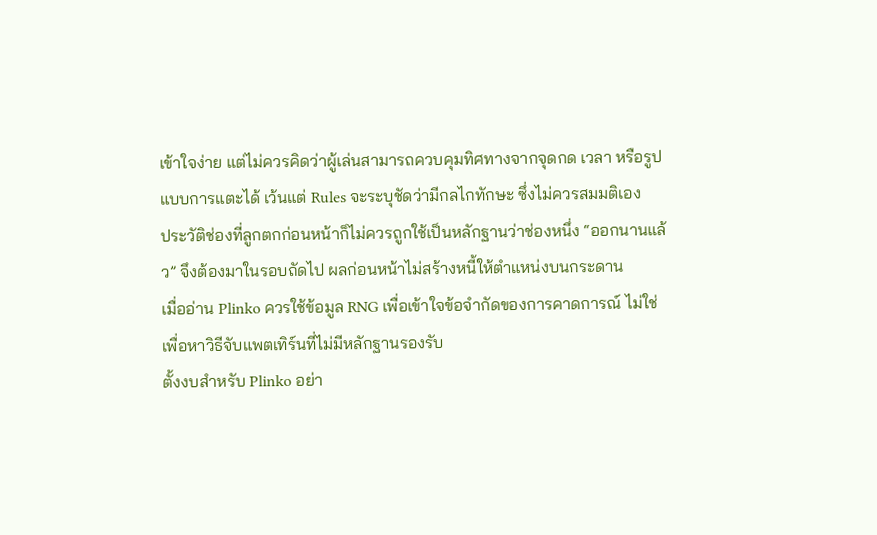เข้าใจง่าย แต่ไม่ควรคิดว่าผู้เล่นสามารถควบคุมทิศทางจากจุดกด เวลา หรือรูปแบบการแตะได้ เว้นแต่ Rules จะระบุชัดว่ามีกลไกทักษะ ซึ่งไม่ควรสมมติเอง
ประวัติช่องที่ลูกตกก่อนหน้าก็ไม่ควรถูกใช้เป็นหลักฐานว่าช่องหนึ่ง “ออกนานแล้ว” จึงต้องมาในรอบถัดไป ผลก่อนหน้าไม่สร้างหนี้ให้ตำแหน่งบนกระดาน
เมื่ออ่าน Plinko ควรใช้ข้อมูล RNG เพื่อเข้าใจข้อจำกัดของการคาดการณ์ ไม่ใช่เพื่อหาวิธีจับแพตเทิร์นที่ไม่มีหลักฐานรองรับ
ตั้งงบสำหรับ Plinko อย่า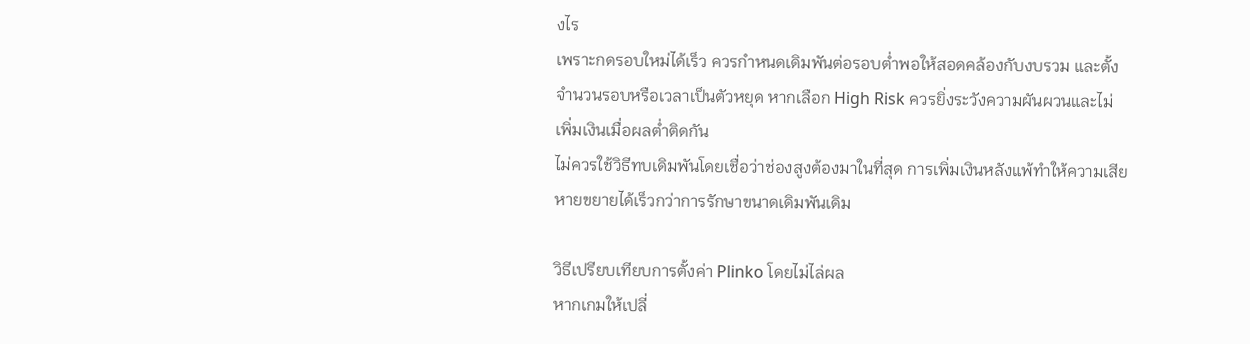งไร
เพราะกดรอบใหม่ได้เร็ว ควรกำหนดเดิมพันต่อรอบต่ำพอให้สอดคล้องกับงบรวม และตั้งจำนวนรอบหรือเวลาเป็นตัวหยุด หากเลือก High Risk ควรยิ่งระวังความผันผวนและไม่เพิ่มเงินเมื่อผลต่ำติดกัน
ไม่ควรใช้วิธีทบเดิมพันโดยเชื่อว่าช่องสูงต้องมาในที่สุด การเพิ่มเงินหลังแพ้ทำให้ความเสียหายขยายได้เร็วกว่าการรักษาขนาดเดิมพันเดิม

วิธีเปรียบเทียบการตั้งค่า Plinko โดยไม่ไล่ผล
หากเกมให้เปลี่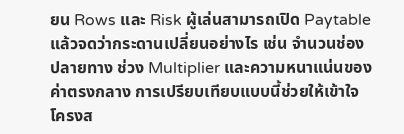ยน Rows และ Risk ผู้เล่นสามารถเปิด Paytable แล้วจดว่ากระดานเปลี่ยนอย่างไร เช่น จำนวนช่องปลายทาง ช่วง Multiplier และความหนาแน่นของค่าตรงกลาง การเปรียบเทียบแบบนี้ช่วยให้เข้าใจโครงส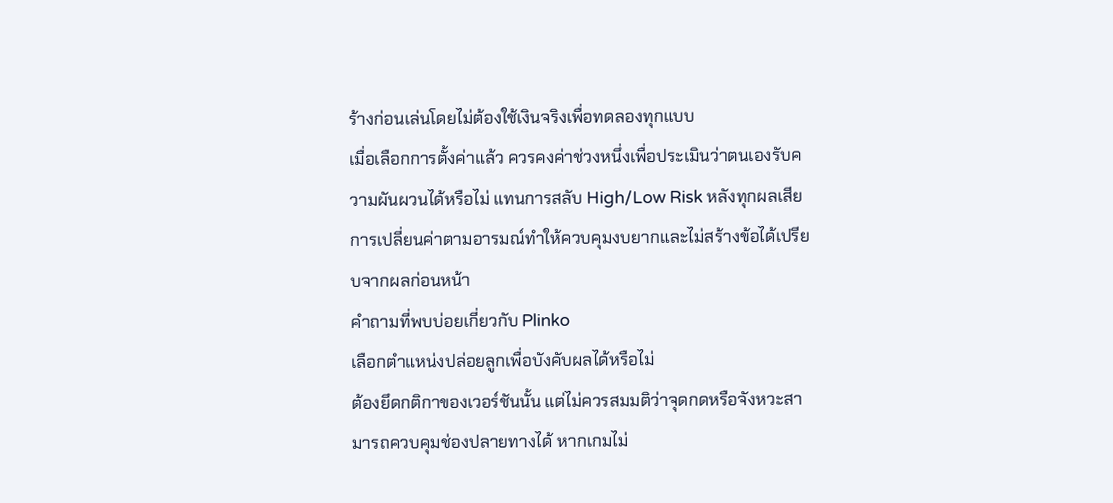ร้างก่อนเล่นโดยไม่ต้องใช้เงินจริงเพื่อทดลองทุกแบบ
เมื่อเลือกการตั้งค่าแล้ว ควรคงค่าช่วงหนึ่งเพื่อประเมินว่าตนเองรับความผันผวนได้หรือไม่ แทนการสลับ High/Low Risk หลังทุกผลเสีย การเปลี่ยนค่าตามอารมณ์ทำให้ควบคุมงบยากและไม่สร้างข้อได้เปรียบจากผลก่อนหน้า
คำถามที่พบบ่อยเกี่ยวกับ Plinko
เลือกตำแหน่งปล่อยลูกเพื่อบังคับผลได้หรือไม่
ต้องยึดกติกาของเวอร์ชันนั้น แต่ไม่ควรสมมติว่าจุดกดหรือจังหวะสามารถควบคุมช่องปลายทางได้ หากเกมไม่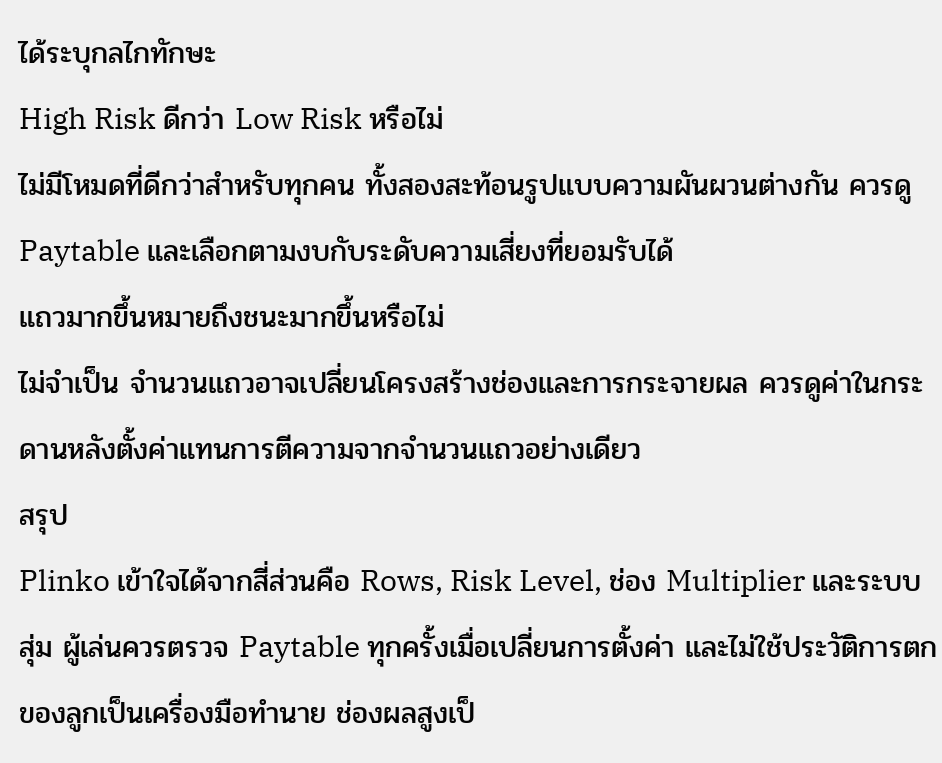ได้ระบุกลไกทักษะ
High Risk ดีกว่า Low Risk หรือไม่
ไม่มีโหมดที่ดีกว่าสำหรับทุกคน ทั้งสองสะท้อนรูปแบบความผันผวนต่างกัน ควรดู Paytable และเลือกตามงบกับระดับความเสี่ยงที่ยอมรับได้
แถวมากขึ้นหมายถึงชนะมากขึ้นหรือไม่
ไม่จำเป็น จำนวนแถวอาจเปลี่ยนโครงสร้างช่องและการกระจายผล ควรดูค่าในกระดานหลังตั้งค่าแทนการตีความจากจำนวนแถวอย่างเดียว
สรุป
Plinko เข้าใจได้จากสี่ส่วนคือ Rows, Risk Level, ช่อง Multiplier และระบบสุ่ม ผู้เล่นควรตรวจ Paytable ทุกครั้งเมื่อเปลี่ยนการตั้งค่า และไม่ใช้ประวัติการตกของลูกเป็นเครื่องมือทำนาย ช่องผลสูงเป็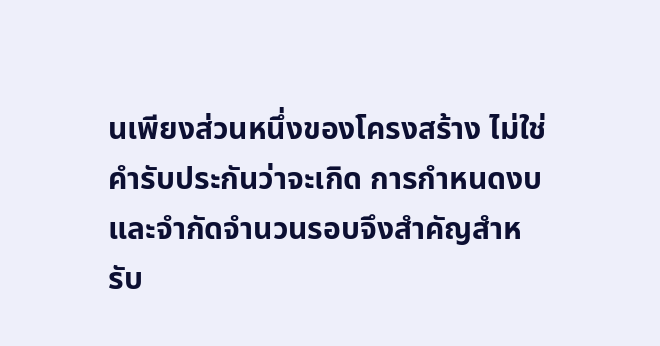นเพียงส่วนหนึ่งของโครงสร้าง ไม่ใช่คำรับประกันว่าจะเกิด การกำหนดงบและจำกัดจำนวนรอบจึงสำคัญสำหรับ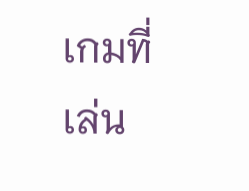เกมที่เล่น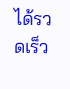ได้รวดเร็ว